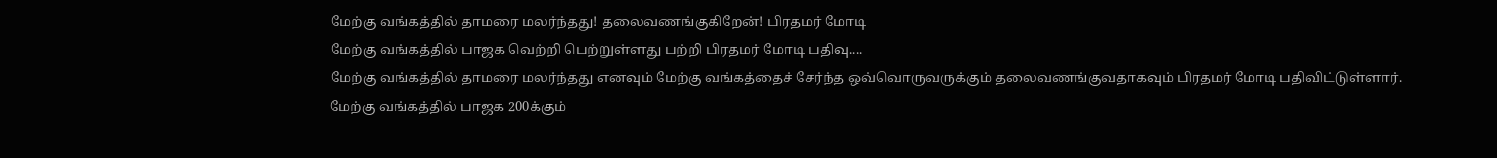மேற்கு வங்கத்தில் தாமரை மலர்ந்தது! தலைவணங்குகிறேன்! பிரதமர் மோடி
மேற்கு வங்கத்தில் பாஜக வெற்றி பெற்றுள்ளது பற்றி பிரதமர் மோடி பதிவு....
மேற்கு வங்கத்தில் தாமரை மலர்ந்தது எனவும் மேற்கு வங்கத்தைச் சேர்ந்த ஒவ்வொருவருக்கும் தலைவணங்குவதாகவும் பிரதமர் மோடி பதிவிட்டுள்ளார்.
மேற்கு வங்கத்தில் பாஜக 200க்கும்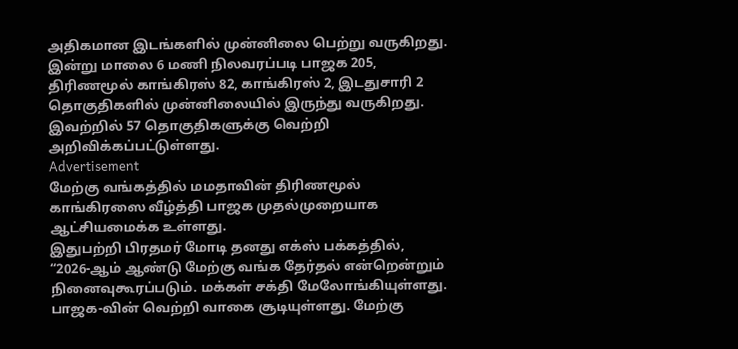அதிகமான இடங்களில் முன்னிலை பெற்று வருகிறது.
இன்று மாலை 6 மணி நிலவரப்படி பாஜக 205, திரிணமூல் காங்கிரஸ் 82, காங்கிரஸ் 2, இடதுசாரி 2 தொகுதிகளில் முன்னிலையில் இருந்து வருகிறது. இவற்றில் 57 தொகுதிகளுக்கு வெற்றி அறிவிக்கப்பட்டுள்ளது.
Advertisement
மேற்கு வங்கத்தில் மமதாவின் திரிணமூல் காங்கிரஸை வீழ்த்தி பாஜக முதல்முறையாக ஆட்சியமைக்க உள்ளது.
இதுபற்றி பிரதமர் மோடி தனது எக்ஸ் பக்கத்தில்,
“2026-ஆம் ஆண்டு மேற்கு வங்க தேர்தல் என்றென்றும் நினைவுகூரப்படும். மக்கள் சக்தி மேலோங்கியுள்ளது. பாஜக-வின் வெற்றி வாகை சூடியுள்ளது. மேற்கு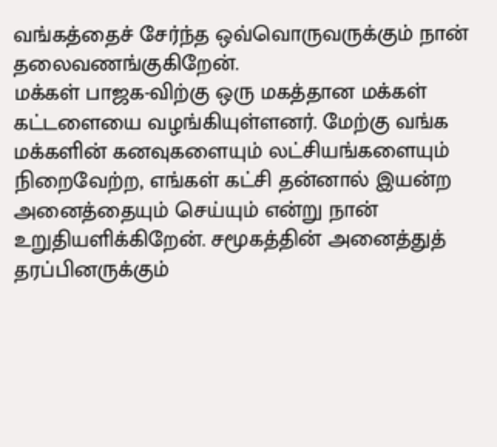வங்கத்தைச் சேர்ந்த ஒவ்வொருவருக்கும் நான் தலைவணங்குகிறேன்.
மக்கள் பாஜக-விற்கு ஒரு மகத்தான மக்கள் கட்டளையை வழங்கியுள்ளனர். மேற்கு வங்க மக்களின் கனவுகளையும் லட்சியங்களையும் நிறைவேற்ற, எங்கள் கட்சி தன்னால் இயன்ற அனைத்தையும் செய்யும் என்று நான் உறுதியளிக்கிறேன். சமூகத்தின் அனைத்துத் தரப்பினருக்கும்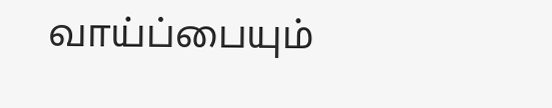வாய்ப்பையும்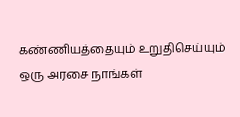கண்ணியத்தையும் உறுதிசெய்யும் ஒரு அரசை நாங்கள்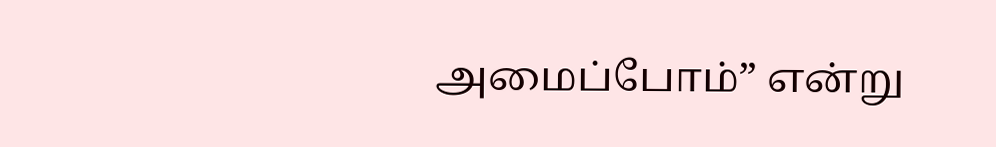அமைப்போம்” என்று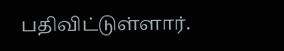பதிவிட்டுள்ளார்.